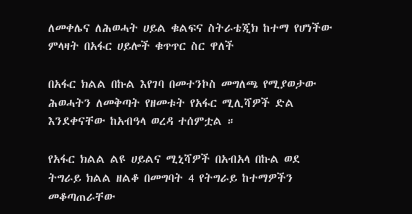ለመቀሌና ለሕወሓት ሀይል ቁልፍና ስትራቴጂክ ከተማ የሆነችው ምላዛት በአፋር ሀይሎች ቁጥጥር ስር ዋለች

በአፋር ክልል በኩል እየገባ በመተንኮስ መግለጫ የሚያወታው ሕወሓትን ለመቅጣት የዘመቱት የአፋር ሚሊሻዎች ድል እንደቀናቸው ከአብዓላ ወረዳ ተሰምቷል ።

የአፋር ክልል ልዩ ሀይልና ሚኒሻዎች በአብአላ በኩል ወደ ትግራይ ክልል ዘልቆ በመግባት 4 የትግራይ ከተማዎችን መቆጣጠራቸው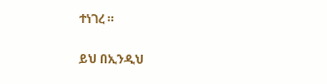ተነገረ ።

ይህ በኢንዲህ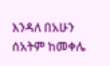እንዳለ በአሁን ሰአትም ከመቀሌ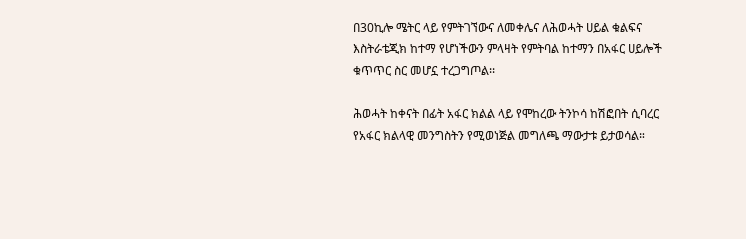በ30ኪሎ ሜትር ላይ የምትገኘውና ለመቀሌና ለሕወሓት ሀይል ቁልፍና እስትራቴጂክ ከተማ የሆነችውን ምላዛት የምትባል ከተማን በአፋር ሀይሎች ቁጥጥር ስር መሆኗ ተረጋግጦል፡፡

ሕወሓት ከቀናት በፊት አፋር ክልል ላይ የሞከረው ትንኮሳ ከሽፎበት ሲባረር የአፋር ክልላዊ መንግስትን የሚወነጅል መግለጫ ማውታቱ ይታወሳል።